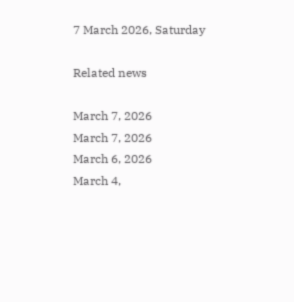7 March 2026, Saturday

Related news

March 7, 2026
March 7, 2026
March 6, 2026
March 4,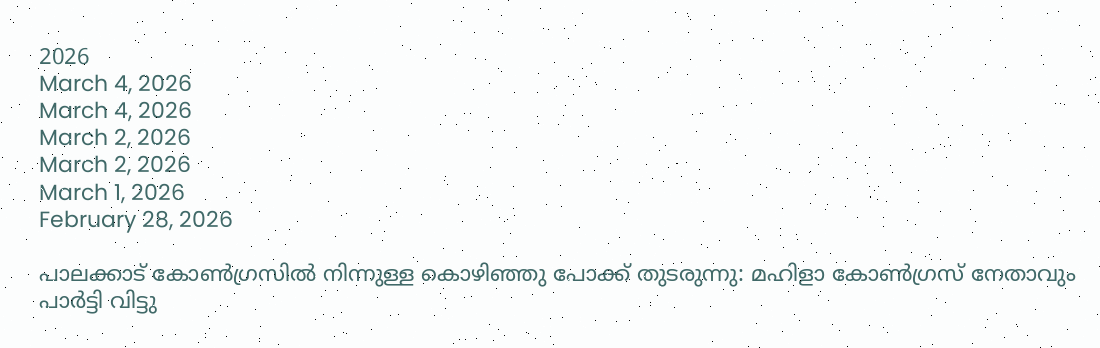2026
March 4, 2026
March 4, 2026
March 2, 2026
March 2, 2026
March 1, 2026
February 28, 2026

പാലക്കാട് കോണ്‍ഗ്രസില്‍ നിന്നുള്ള കൊഴിഞ്ഞു പോക്ക് തുടരുന്നു: മഹിളാ കോണ്‍ഗ്രസ് നേതാവും പാര്‍ട്ടി വിട്ടു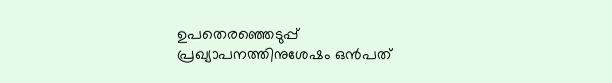ഉപതെരഞ്ഞെടുപ്പ് പ്രഖ്യാപനത്തിനുശേഷം ഒന്‍പത്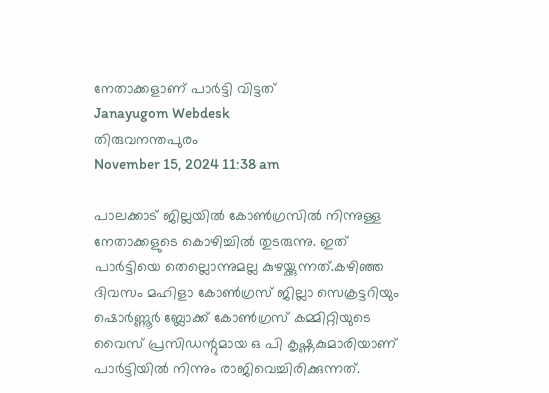നേതാക്കളാണ് പാര്‍ട്ടി വിട്ടത്
Janayugom Webdesk
തിരുവനന്തപുരം
November 15, 2024 11:38 am

പാലക്കാട് ജില്ലയില്‍ കോണ്‍ഗ്രസില്‍ നിന്നുള്ള നേതാക്കളുടെ കൊഴിച്ചില്‍ തുടരുന്നു. ഇത് പാര്‍ട്ടിയെ തെല്ലൊന്നുമല്ല കുഴയ്ക്കുന്നത്.കഴിഞ്ഞ ദിവസം മഹിളാ കോണ്‍ഗ്രസ് ജില്ലാ സെക്രട്ടറിയും ഷൊര്‍ണ്ണൂര്‍ ബ്ലോക്ക് കോണ്‍ഗ്രസ് കമ്മിറ്റിയുടെ വൈസ് പ്രസിഡന്റുമായ ഒ പി കൃഷ്ണകുമാരിയാണ് പാര്‍ട്ടിയില്‍ നിന്നും രാജിവെച്ചിരിക്കുന്നത്.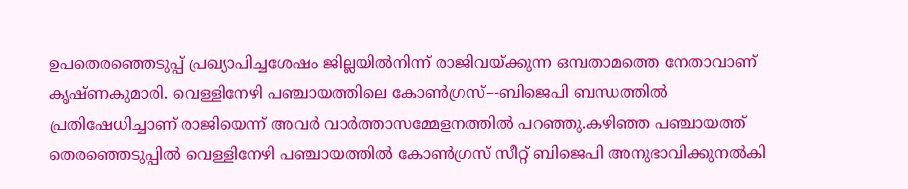ഉപതെരഞ്ഞെടുപ്പ്‌ പ്രഖ്യാപിച്ചശേഷം ജില്ലയിൽനിന്ന്‌ രാജിവയ്‌ക്കുന്ന ഒമ്പതാമത്തെ നേതാവാണ്‌ കൃഷ്‌ണകുമാരി. വെള്ളിനേഴി പഞ്ചായത്തിലെ കോൺഗ്രസ്‌–-ബിജെപി ബന്ധത്തിൽ പ്രതിഷേധിച്ചാണ്‌ രാജിയെന്ന്‌ അവർ വാർത്താസമ്മേളനത്തിൽ പറഞ്ഞു.കഴിഞ്ഞ പഞ്ചായത്ത്‌ തെരഞ്ഞെടുപ്പിൽ വെള്ളിനേഴി പഞ്ചായത്തിൽ കോൺഗ്രസ്‌ സീറ്റ്‌ ബിജെപി അനുഭാവിക്കുനൽകി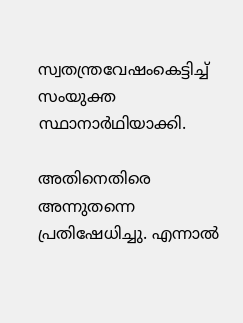സ്വതന്ത്രവേഷംകെട്ടിച്ച്‌ സംയുക്ത സ്ഥാനാർഥിയാക്കി.

അതിനെതിരെ അന്നുതന്നെ പ്രതിഷേധിച്ചു. എന്നാൽ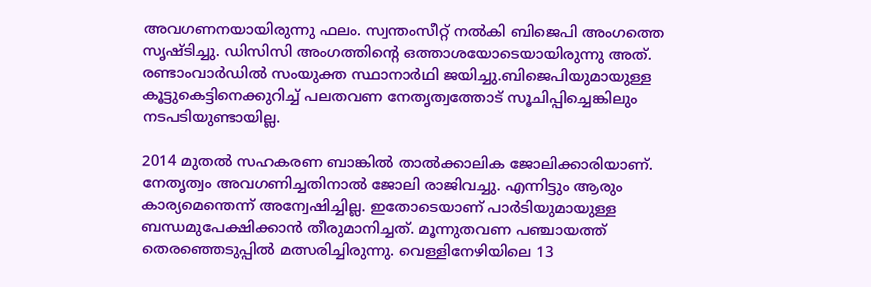അവഗണനയായിരുന്നു ഫലം. സ്വന്തംസീറ്റ്‌ നൽകി ബിജെപി അംഗത്തെ സൃഷ്ടിച്ചു. ഡിസിസി അംഗത്തിന്റെ ഒത്താശയോടെയായിരുന്നു അത്‌. രണ്ടാംവാർഡിൽ സംയുക്ത സ്ഥാനാർഥി ജയിച്ചു.ബിജെപിയുമായുള്ള കൂട്ടുകെട്ടിനെക്കുറിച്ച്‌ പലതവണ നേതൃത്വത്തോട്‌ സൂചിപ്പിച്ചെങ്കിലും നടപടിയുണ്ടായില്ല.

2014 മുതൽ സഹകരണ ബാങ്കിൽ താൽക്കാലിക ജോലിക്കാരിയാണ്‌. നേതൃത്വം അവഗണിച്ചതിനാൽ ജോലി രാജിവച്ചു. എന്നിട്ടും ആരും കാര്യമെന്തെന്ന്‌ അന്വേഷിച്ചില്ല. ഇതോടെയാണ്‌ പാർടിയുമായുള്ള ബന്ധമുപേക്ഷിക്കാൻ തീരുമാനിച്ചത്‌. മൂന്നുതവണ പഞ്ചായത്ത്‌ തെരഞ്ഞെടുപ്പിൽ മത്സരിച്ചിരുന്നു. വെള്ളിനേഴിയിലെ 13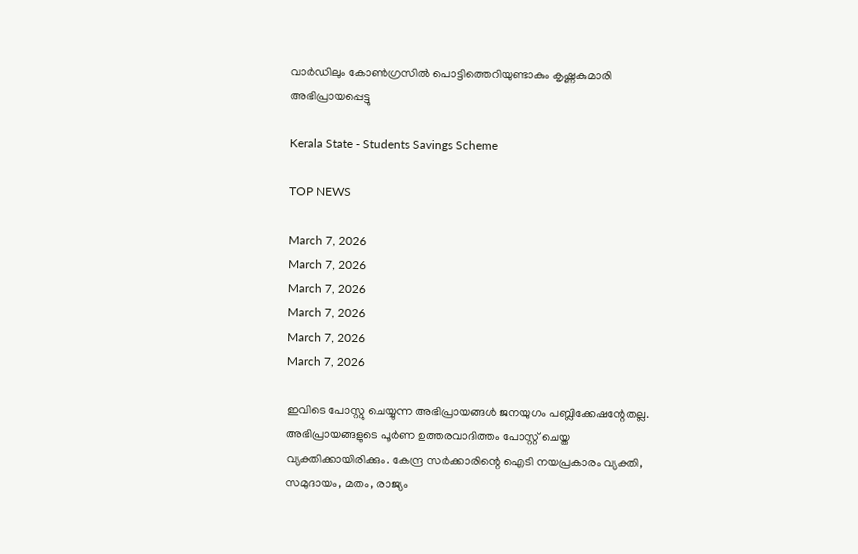വാർഡിലും കോൺഗ്രസിൽ പൊട്ടിത്തെറിയുണ്ടാകും കൃഷ്ണകുമാരി അഭിപ്രായപ്പെട്ടു

Kerala State - Students Savings Scheme

TOP NEWS

March 7, 2026
March 7, 2026
March 7, 2026
March 7, 2026
March 7, 2026
March 7, 2026

ഇവിടെ പോസ്റ്റു ചെയ്യുന്ന അഭിപ്രായങ്ങള്‍ ജനയുഗം പബ്ലിക്കേഷന്റേതല്ല. അഭിപ്രായങ്ങളുടെ പൂര്‍ണ ഉത്തരവാദിത്തം പോസ്റ്റ് ചെയ്ത വ്യക്തിക്കായിരിക്കും. കേന്ദ്ര സര്‍ക്കാരിന്റെ ഐടി നയപ്രകാരം വ്യക്തി, സമുദായം, മതം, രാജ്യം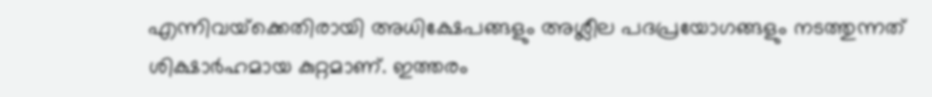എന്നിവയ്‌ക്കെതിരായി അധിക്ഷേപങ്ങളും അശ്ലീല പദപ്രയോഗങ്ങളും നടത്തുന്നത് ശിക്ഷാര്‍ഹമായ കുറ്റമാണ്. ഇത്തരം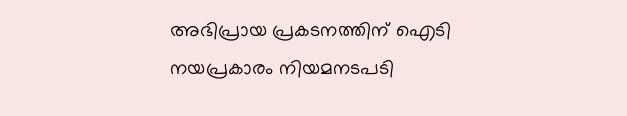അഭിപ്രായ പ്രകടനത്തിന് ഐടി നയപ്രകാരം നിയമനടപടി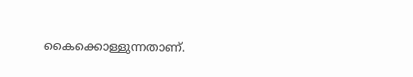കൈക്കൊള്ളുന്നതാണ്.